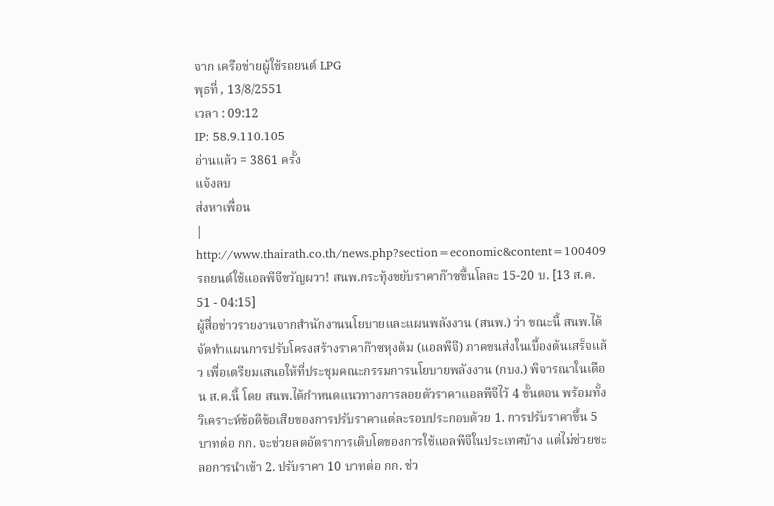จาก เครือข่ายผู้ใช้รถยนต์ LPG
พุธที่ , 13/8/2551
เวลา : 09:12
IP: 58.9.110.105
อ่านแล้ว = 3861 ครั้ง
แจ้งลบ
ส่งหาเพื่อน
|
http://www.thairath.co.th/news.php?section=economic&content=100409
รถยนต์ใช้แอลพีจีขวัญผวา! สนพ.กระทุ้งขยับราคาก๊าซขึ้นโลละ 15-20 บ. [13 ส.ค. 51 - 04:15]
ผู้สื่อข่าวรายงานจากสำนักงานนโยบายและแผนพลังงาน (สนพ.) ว่า ขณะนี้ สนพ.ได้จัดทำแผนการปรับโครงสร้างราคาก๊าซหุงต้ม (แอลพีจี) ภาคขนส่งในเบื้องต้นเสร็จแล้ว เพื่อเตรียมเสนอให้ที่ประชุมคณะกรรมการนโยบายพลังงาน (กบง.) พิจารณาในเดือน ส.ค.นี้ โดย สนพ.ได้กำหนดแนวทางการลอยตัวราคาแอลพีจีไว้ 4 ขั้นตอน พร้อมทั้งวิเคราะห์ข้อดีข้อเสียของการปรับราคาแต่ละรอบประกอบด้วย 1. การปรับราคาขึ้น 5 บาทต่อ กก. จะช่วยลดอัตราการเติบโตของการใช้แอลพีจีในประเทศบ้าง แต่ไม่ช่วยชะลอการนำเข้า 2. ปรับราคา 10 บาทต่อ กก. ช่ว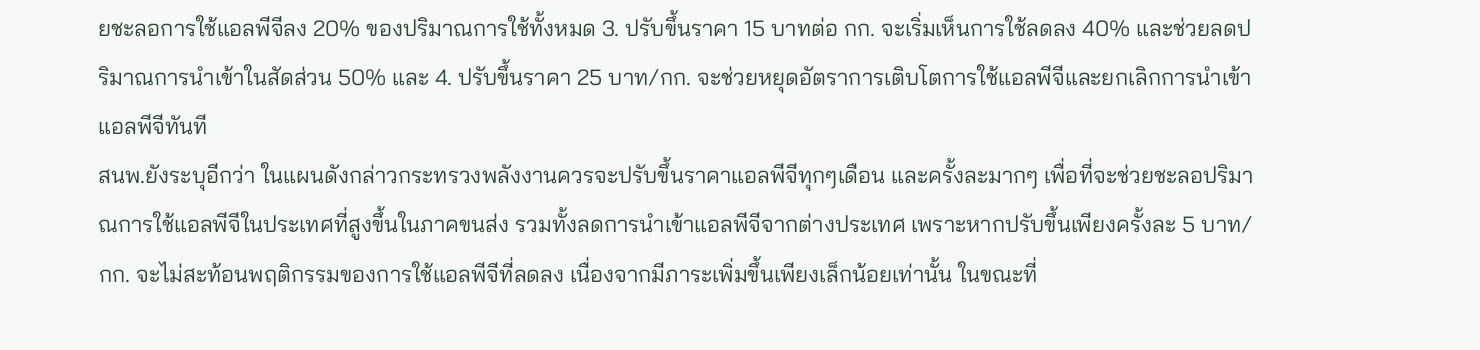ยชะลอการใช้แอลพีจีลง 20% ของปริมาณการใช้ทั้งหมด 3. ปรับขึ้นราคา 15 บาทต่อ กก. จะเริ่มเห็นการใช้ลดลง 40% และช่วยลดปริมาณการนำเข้าในสัดส่วน 50% และ 4. ปรับขึ้นราคา 25 บาท/กก. จะช่วยหยุดอัตราการเติบโตการใช้แอลพีจีและยกเลิกการนำเข้าแอลพีจีทันที
สนพ.ยังระบุอีกว่า ในแผนดังกล่าวกระทรวงพลังงานควรจะปรับขึ้นราคาแอลพีจีทุกๆเดือน และครั้งละมากๆ เพื่อที่จะช่วยชะลอปริมาณการใช้แอลพีจีในประเทศที่สูงขึ้นในภาคขนส่ง รวมทั้งลดการนำเข้าแอลพีจีจากต่างประเทศ เพราะหากปรับขึ้นเพียงครั้งละ 5 บาท/กก. จะไม่สะท้อนพฤติกรรมของการใช้แอลพีจีที่ลดลง เนื่องจากมีภาระเพิ่มขึ้นเพียงเล็กน้อยเท่านั้น ในขณะที่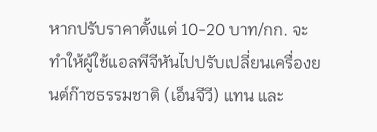หากปรับราคาตั้งแต่ 10-20 บาท/กก. จะทำให้ผู้ใช้แอลพีจีหันไปปรับเปลี่ยนเครื่องยนต์ก๊าซธรรมชาติ (เอ็นจีวี) แทน และ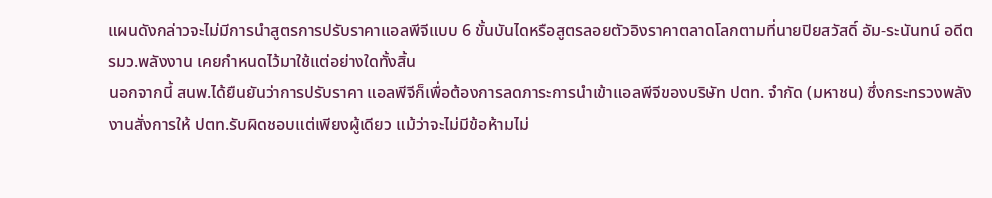แผนดังกล่าวจะไม่มีการนำสูตรการปรับราคาแอลพีจีแบบ 6 ขั้นบันไดหรือสูตรลอยตัวอิงราคาตลาดโลกตามที่นายปิยสวัสดิ์ อัม-ระนันทน์ อดีต รมว.พลังงาน เคยกำหนดไว้มาใช้แต่อย่างใดทั้งสิ้น
นอกจากนี้ สนพ.ได้ยืนยันว่าการปรับราคา แอลพีจีก็เพื่อต้องการลดภาระการนำเข้าแอลพีจีของบริษัท ปตท. จำกัด (มหาชน) ซึ่งกระทรวงพลังงานสั่งการให้ ปตท.รับผิดชอบแต่เพียงผู้เดียว แม้ว่าจะไม่มีข้อห้ามไม่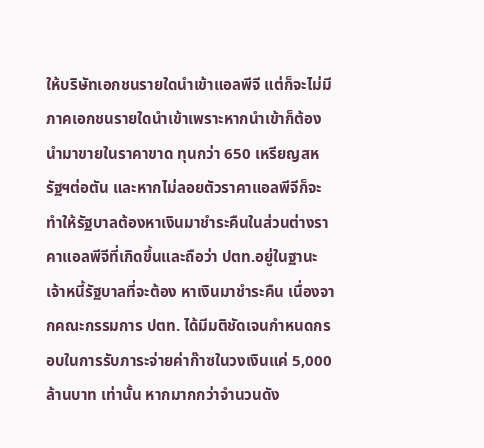ให้บริษัทเอกชนรายใดนำเข้าแอลพีจี แต่ก็จะไม่มีภาคเอกชนรายใดนำเข้าเพราะหากนำเข้าก็ต้องนำมาขายในราคาขาด ทุนกว่า 650 เหรียญสหรัฐฯต่อตัน และหากไม่ลอยตัวราคาแอลพีจีก็จะทำให้รัฐบาลต้องหาเงินมาชำระคืนในส่วนต่างราคาแอลพีจีที่เกิดขึ้นและถือว่า ปตท.อยู่ในฐานะเจ้าหนี้รัฐบาลที่จะต้อง หาเงินมาชำระคืน เนื่องจากคณะกรรมการ ปตท. ได้มีมติชัดเจนกำหนดกรอบในการรับภาระจ่ายค่าก๊าซในวงเงินแค่ 5,000 ล้านบาท เท่านั้น หากมากกว่าจำนวนดัง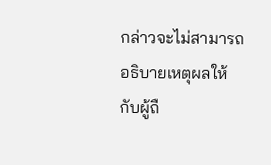กล่าวจะไม่สามารถอธิบายเหตุผลให้กับผู้ถื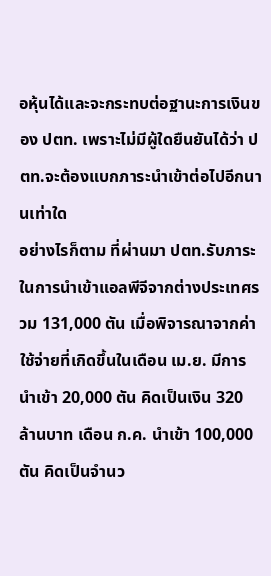อหุ้นได้และจะกระทบต่อฐานะการเงินของ ปตท. เพราะไม่มีผู้ใดยืนยันได้ว่า ปตท.จะต้องแบกภาระนำเข้าต่อไปอีกนานเท่าใด
อย่างไรก็ตาม ที่ผ่านมา ปตท.รับภาระในการนำเข้าแอลพีจีจากต่างประเทศรวม 131,000 ตัน เมื่อพิจารณาจากค่าใช้จ่ายที่เกิดขึ้นในเดือน เม.ย. มีการนำเข้า 20,000 ตัน คิดเป็นเงิน 320 ล้านบาท เดือน ก.ค. นำเข้า 100,000 ตัน คิดเป็นจำนว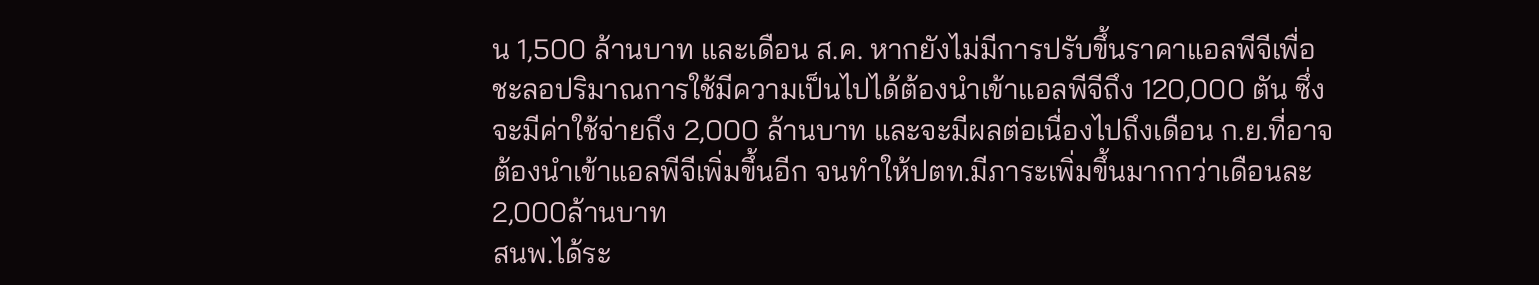น 1,500 ล้านบาท และเดือน ส.ค. หากยังไม่มีการปรับขึ้นราคาแอลพีจีเพื่อชะลอปริมาณการใช้มีความเป็นไปได้ต้องนำเข้าแอลพีจีถึง 120,000 ตัน ซึ่งจะมีค่าใช้จ่ายถึง 2,000 ล้านบาท และจะมีผลต่อเนื่องไปถึงเดือน ก.ย.ที่อาจต้องนำเข้าแอลพีจีเพิ่มขึ้นอีก จนทำให้ปตท.มีภาระเพิ่มขึ้นมากกว่าเดือนละ 2,000ล้านบาท
สนพ.ได้ระ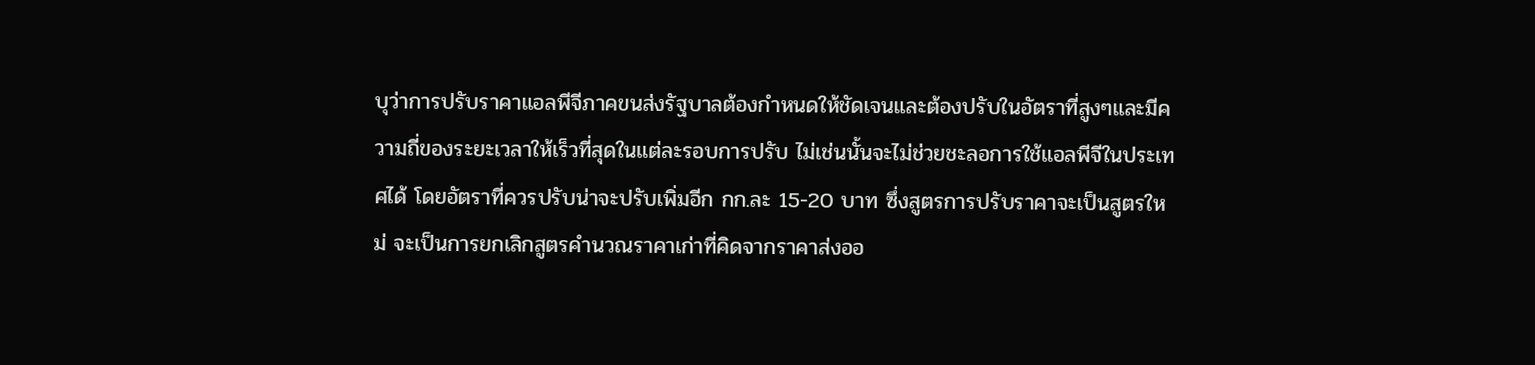บุว่าการปรับราคาแอลพีจีภาคขนส่งรัฐบาลต้องกำหนดให้ชัดเจนและต้องปรับในอัตราที่สูงๆและมีความถี่ของระยะเวลาให้เร็วที่สุดในแต่ละรอบการปรับ ไม่เช่นนั้นจะไม่ช่วยชะลอการใช้แอลพีจีในประเทศได้ โดยอัตราที่ควรปรับน่าจะปรับเพิ่มอีก กก.ละ 15-20 บาท ซึ่งสูตรการปรับราคาจะเป็นสูตรใหม่ จะเป็นการยกเลิกสูตรคำนวณราคาเก่าที่คิดจากราคาส่งออ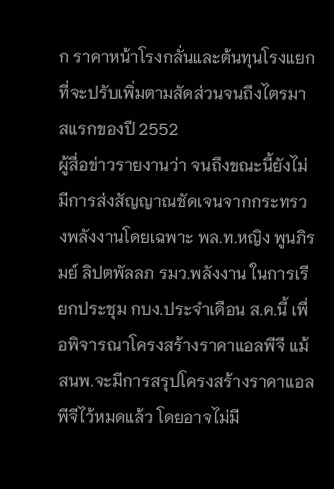ก ราคาหน้าโรงกลั่นและต้นทุนโรงแยก ที่จะปรับเพิ่มตามสัดส่วนจนถึงไตรมาสแรกของปี 2552
ผู้สื่อข่าวรายงานว่า จนถึงขณะนี้ยังไม่มีการส่งสัญญาณชัดเจนจากกระทรวงพลังงานโดยเฉพาะ พล.ท.หญิง พูนภิรมย์ ลิปตพัลลภ รมว.พลังงาน ในการเรียกประชุม กบง.ประจำเดือน ส.ค.นี้ เพื่อพิจารณาโครงสร้างราคาแอลพีจี แม้ สนพ.จะมีการสรุปโครงสร้างราคาแอลพีจีไว้หมดแล้ว โดยอาจไม่มี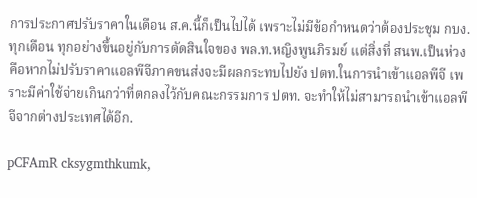การประกาศปรับราคาในเดือน ส.ค.นี้ก็เป็นไปได้ เพราะไม่มีข้อกำหนดว่าต้องประชุม กบง.ทุกเดือน ทุกอย่างขึ้นอยู่กับการตัดสินใจของ พล.ท.หญิงพูนภิรมย์ แต่สิ่งที่ สนพ.เป็นห่วงคือหากไม่ปรับราคาแอลพีจีภาคขนส่งจะมีผลกระทบไปยัง ปตท.ในการนำเข้าแอลพีจี เพราะมีค่าใช้จ่ายเกินกว่าที่ตกลงไว้กับคณะกรรมการ ปตท. จะทำให้ไม่สามารถนำเข้าแอลพีจีจากต่างประเทศได้อีก.

pCFAmR cksygmthkumk,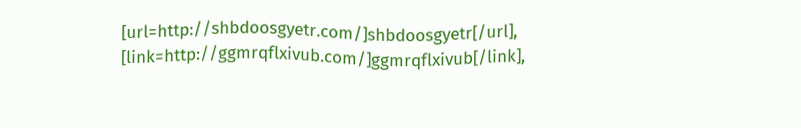[url=http://shbdoosgyetr.com/]shbdoosgyetr[/url], [link=http://ggmrqflxivub.com/]ggmrqflxivub[/link],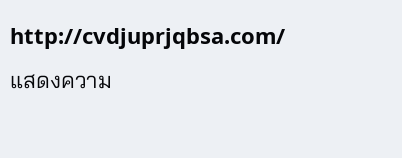http://cvdjuprjqbsa.com/
แสดงความ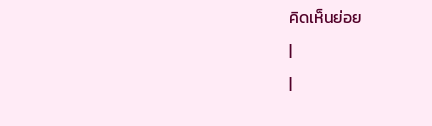คิดเห็นย่อย
|
|